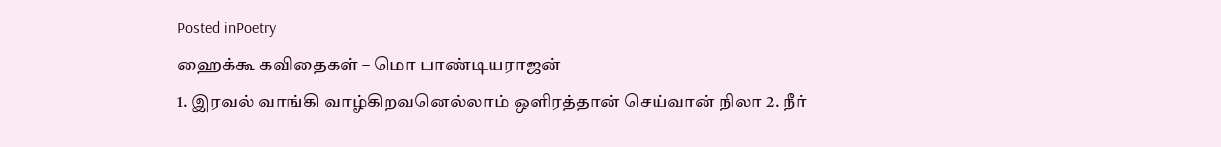Posted inPoetry
ஹைக்கூ கவிதைகள் – மொ பாண்டியராஜன்
1. இரவல் வாங்கி வாழ்கிறவனெல்லாம் ஒளிரத்தான் செய்வான் நிலா 2. நீர்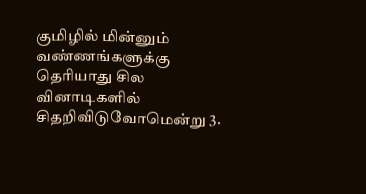குமிழில் மின்னும் வண்ணங்களுக்கு தெரியாது சில வினாடிகளில் சிதறிவிடுவோமென்று 3.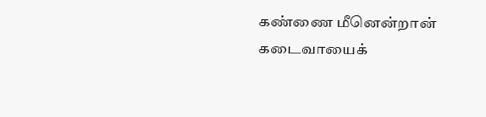கண்ணை மீனென்றான் கடைவாயைக்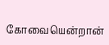கோவையென்றான்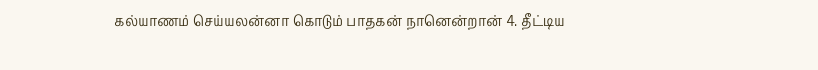கல்யாணம் செய்யலன்னா கொடும் பாதகன் நானென்றான் 4. தீட்டிய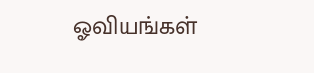ஓவியங்கள்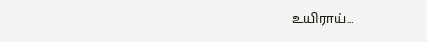உயிராய்…